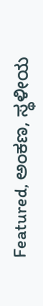Featured, ಅಂಕಣ, ಸ್ಥಳೀಯ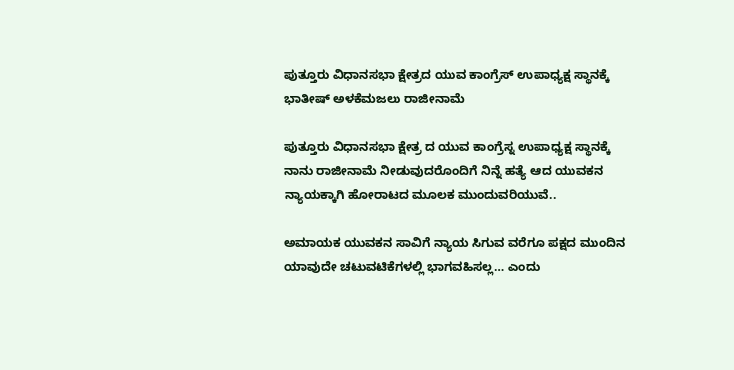ಪುತ್ತೂರು ವಿಧಾನಸಭಾ ಕ್ಷೇತ್ರದ ಯುವ ಕಾಂಗ್ರೆಸ್ ಉಪಾಧ್ಯಕ್ಷ ಸ್ಥಾನಕ್ಕೆ ಭಾತೀಷ್ ಅಳಕೆಮಜಲು ರಾಜೀನಾಮೆ

ಪುತ್ತೂರು ವಿಧಾನಸಭಾ ಕ್ಷೇತ್ರ ದ ಯುವ ಕಾಂಗ್ರೆಸ್ನ ಉಪಾಧ್ಯಕ್ಷ ಸ್ಥಾನಕ್ಕೆ ನಾನು ರಾಜೀನಾಮೆ ನೀಡುವುದರೊಂದಿಗೆ ನಿನ್ನೆ ಹತ್ಯೆ ಆದ ಯುವಕನ ನ್ಯಾಯಕ್ಕಾಗಿ ಹೋರಾಟದ ಮೂಲಕ ಮುಂದುವರಿಯುವೆ..

ಅಮಾಯಕ ಯುವಕನ ಸಾವಿಗೆ ನ್ಯಾಯ ಸಿಗುವ ವರೆಗೂ ಪಕ್ಷದ ಮುಂದಿನ ಯಾವುದೇ ಚಟುವಟಿಕೆಗಳಲ್ಲಿ ಭಾಗವಹಿಸಲ್ಲ… ಎಂದು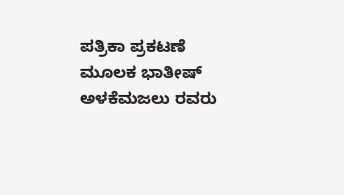ಪತ್ರಿಕಾ ಪ್ರಕಟಣೆ ಮೂಲಕ ಭಾತೀಷ್ ಅಳಕೆಮಜಲು ರವರು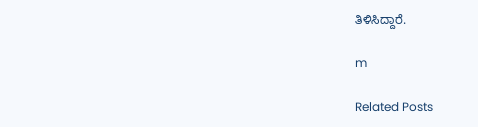ತಿಳಿಸಿದ್ದಾರೆ.

m

Related Posts